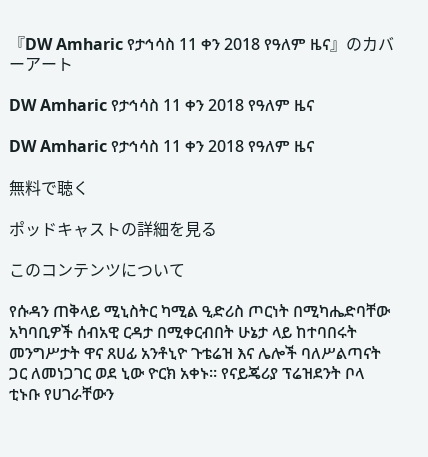『DW Amharic የታኅሳስ 11 ቀን 2018 የዓለም ዜና』のカバーアート

DW Amharic የታኅሳስ 11 ቀን 2018 የዓለም ዜና

DW Amharic የታኅሳስ 11 ቀን 2018 የዓለም ዜና

無料で聴く

ポッドキャストの詳細を見る

このコンテンツについて

የሱዳን ጠቅላይ ሚኒስትር ካሚል ዒድሪስ ጦርነት በሚካሔድባቸው አካባቢዎች ሰብአዊ ርዳታ በሚቀርብበት ሁኔታ ላይ ከተባበሩት መንግሥታት ዋና ጸሀፊ አንቶኒዮ ጉቴሬዝ እና ሌሎች ባለሥልጣናት ጋር ለመነጋገር ወደ ኒው ዮርክ አቀኑ። የናይጄሪያ ፕሬዝደንት ቦላ ቲኑቡ የሀገራቸውን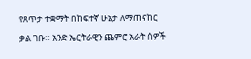የጸጥታ ተቋማት በከፍተኛ ሁኔታ ለማጠናከር ቃል ገቡ። አንድ ኤርትራዊን ጨምሮ አራት ሰዎች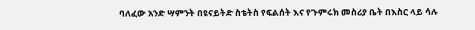ባለፈው አንድ ሣምንት በዩናይትድ ስቴትስ የፍልሰት እና የጉምሩክ መስሪያ ቤት በእስር ላይ ሳሉ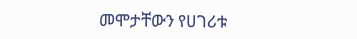መሞታቸውን የሀገሪቱ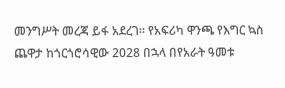መንግሥት መረጃ ይፋ አደረገ። የአፍሪካ ዋንጫ የእግር ኳስ ጨዋታ ከጎርጎሮሳዊው 2028 በኋላ በየአራት ዓመቱ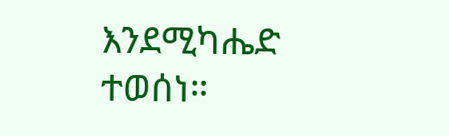እንደሚካሔድ ተወሰነ።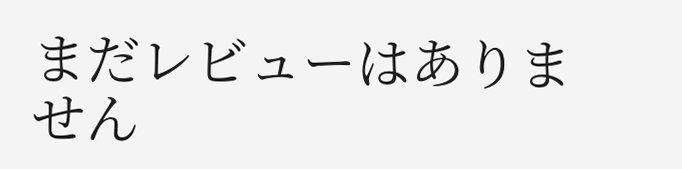まだレビューはありません